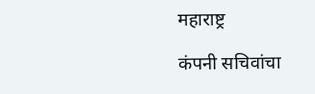महाराष्ट्र

कंपनी सचिवांचा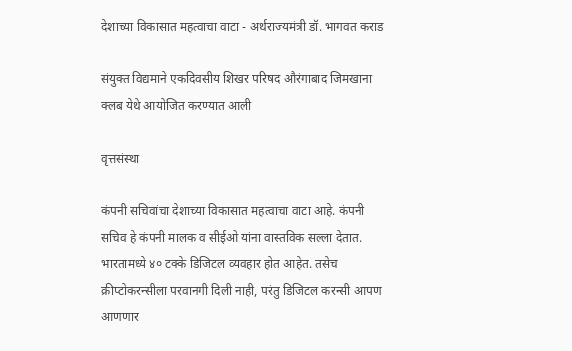देशाच्या विकासात महत्वाचा वाटा - अर्थराज्यमंत्री डॉ. भागवत कराड

संयुक्त विद्यमाने एकदिवसीय शिखर परिषद औरंगाबाद जिमखाना क्लब येथे आयोजित करण्यात आली

वृत्तसंस्था

कंपनी सचिवांचा देशाच्या विकासात महत्वाचा वाटा आहे. कंपनी सचिव हे कंपनी मालक व सीईओ यांना वास्तविक सल्ला देतात. भारतामध्ये ४० टक्के डिजिटल व्यवहार होत आहेत. तसेच क्रीप्टोकरन्सीला परवानगी दिली नाही, परंतु डिजिटल करन्सी आपण आणणार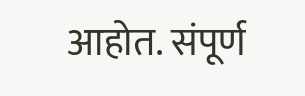आहोत. संपूर्ण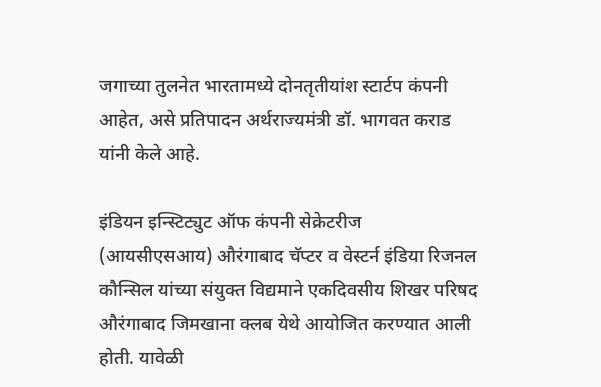जगाच्या तुलनेत भारतामध्ये दोनतृतीयांश स्टार्टप कंपनी आहेत, असे प्रतिपादन अर्थराज्यमंत्री डॉ. भागवत कराड यांनी केले आहे.

इंडियन इन्स्टिट्युट ऑफ कंपनी सेक्रेटरीज (आयसीएसआय) औरंगाबाद चॅप्टर व वेस्टर्न इंडिया रिजनल कौन्सिल यांच्या संयुक्त विद्यमाने एकदिवसीय शिखर परिषद औरंगाबाद जिमखाना क्लब येथे आयोजित करण्यात आली होती. यावेळी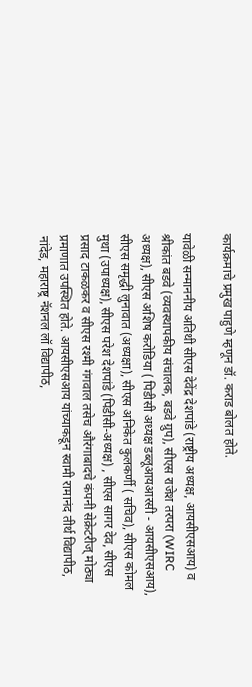कार्यक्रमाचे प्रमुख पाहुणे म्हणून डॉ. कराड बोलत होते.

यावेळी सन्माननीय अतिथी सीएस देवेंद्र देशपांडे (राष्ट्रीय अध्यक्ष, आयसीएसआय) व श्रीकांत बडवे (व्यवस्थापकीय संचालक, बडवे ग्रुप), सीएस राजेश तरपरा (WIRC अध्यक्ष), सीएस अशिष करोडिया ( पिडीसी अध्यक्ष डब्लूआयआरसी - आयसीएसआय), सीएस समृद्धी लुनावात (अध्यक्षा), सीएस अनिकेत कुलकर्णी ( सचिव), सीएस कोमल मुथा (उपाध्यक्ष), सीएस परेश देशपांडे (पिडीसी-अध्यक्ष) , सीएस सागर देव, सीएस प्रसाद टाकळकर व सीएस रश्मी गंगवाल तसेच औरंगाबादचे कंपनी सेक्रेटरीज् मोठ्या प्रमाणात उपस्थित होते. आयसीएसआय यांच्याकडून स्वामी रामानंद तीर्थ विद्यापीठ, नांदेड, महाराष्ट्र नॅशनल लॉ विद्यापीठ,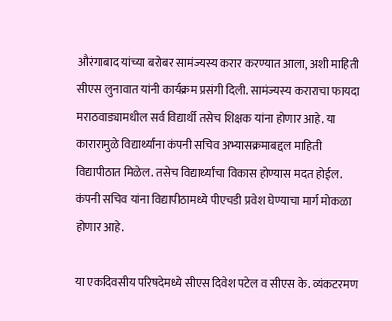औरंगाबाद यांच्या बरोबर सामंज्यस्य करार करण्यात आला, अशी माहिती सीएस लुनावात यांनी कार्यक्रम प्रसंगी दिली. सामंज्यस्य कराराचा फायदा मराठवाड्यामधील सर्व विद्यार्थी तसेच शिक्षक यांना होणार आहे. या कारारामुळे विद्यार्थ्यांना कंपनी सचिव अभ्यासक्रमाबद्दल माहिती विद्यापीठात मिळेल. तसेच विद्यार्थ्यांचा विकास होण्यास मदत होईल. कंपनी सचिव यांना विद्यापीठामध्ये पीएचडी प्रवेश घेण्याचा मार्ग मोकळा होणार आहे.

या एकदिवसीय परिषदेमध्ये सीएस दिवेश पटेल व सीएस के. व्यंकटरमण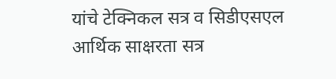यांचे टेक्निकल सत्र व सिडीएसएल आर्थिक साक्षरता सत्र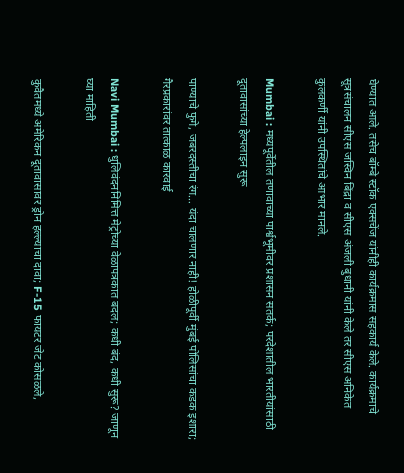घेण्यात आले. तसेच बॉम्बे स्टॉक एक्सचेंज यांनीही कार्यक्रमास सहकार्य केले. कार्यक्रमाचे सूत्रसंचालन सीएस जस्विन बिंद्रा व सीएस अंजली बुधानी यांनी केले तर सीएस अनिकेत कुलकर्णी यांनी उपस्थितांचे आभार मानले.

Mumbai : मध्यपूर्वेतील तणावाच्या पार्श्वभूमीवर प्रशासन सतर्क; परदेशातील भारतीयांसाठी दूतावासांच्या हेल्पलाइन सुरू

पाण्याचे फुगे, जबरदस्तीचा रंग… यंदा चालणार नाही! होळीपूर्वी मुंबई पोलिसांचा कडक इशारा; गैरप्रकारांवर तात्काळ कारवाई

Navi Mumbai : धुलिवंदननिमित्त मेट्रोच्या वेळापत्रकात बदल; कधी बंद, कधी सुरू? जाणून घ्या माहिती

कुवैतमध्ये अमेरिकन दूतावासावर ड्रोन हल्ल्याचा दावा; F-15 फायटर जेट कोसळले,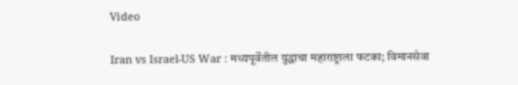Video

Iran vs Israel-US War : मध्यपूर्वेतील युद्धाचा महाराष्ट्राला फटका; विमानसेवा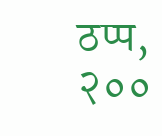ठप्प, २००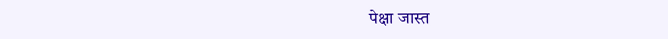पेक्षा जास्त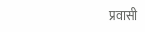प्रवासी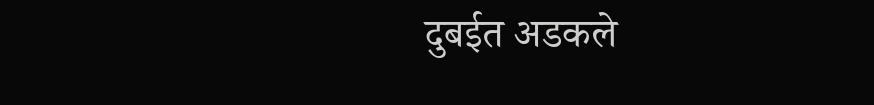दुबईत अडकले